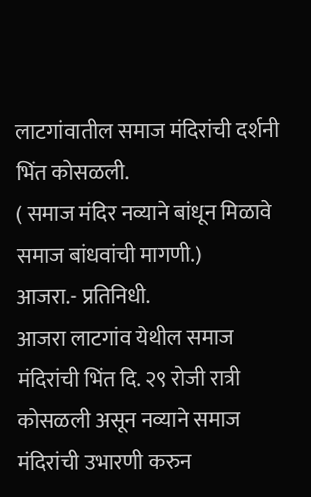लाटगांवातील समाज मंदिरांची दर्शनी भिंत कोसळली.
( समाज मंदिर नव्याने बांधून मिळावे समाज बांधवांची मागणी.)
आजरा.- प्रतिनिधी.
आजरा लाटगांव येथील समाज मंदिरांची भिंत दि. २९ रोजी रात्री कोसळली असून नव्याने समाज मंदिरांची उभारणी करुन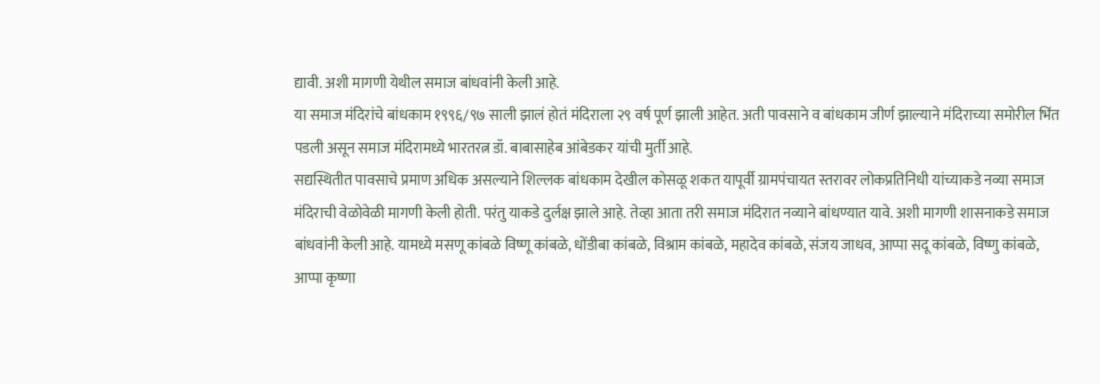द्यावी. अशी मागणी येथील समाज बांधवांनी केली आहे.
या समाज मंदिरांचे बांधकाम १९९६/९७ साली झालं होतं मंदिराला २९ वर्ष पूर्ण झाली आहेत. अती पावसाने व बांधकाम जीर्ण झाल्याने मंदिराच्या समोरील भिंत पडली असून समाज मंदिरामध्ये भारतरत्न डॉ. बाबासाहेब आंबेडकर यांची मुर्ती आहे.
सद्यस्थितीत पावसाचे प्रमाण अधिक असल्याने शिल्लक बांधकाम देखील कोसळू शकत यापूर्वी ग्रामपंचायत स्तरावर लोकप्रतिनिधी यांच्याकडे नव्या समाज मंदिराची वेळोवेळी मागणी केली होती. परंतु याकडे दुर्लक्ष झाले आहे. तेव्हा आता तरी समाज मंदिरात नव्याने बांधण्यात यावे. अशी मागणी शासनाकडे समाज बांधवांनी केली आहे. यामध्ये मसणू कांबळे विष्णू कांबळे, धोंडीबा कांबळे, विश्राम कांबळे, महादेव कांबळे, संजय जाधव, आप्पा सदू कांबळे, विष्णु कांबळे, आप्पा कृष्णा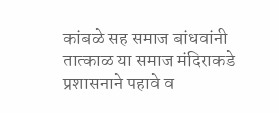कांबळे सह समाज बांधवांनी तात्काळ या समाज मंदिराकडे प्रशासनाने पहावे व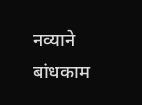नव्याने बांधकाम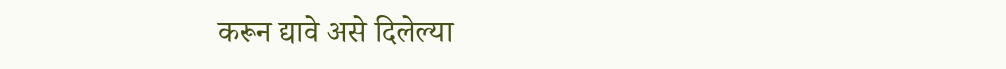करून द्यावे असे दिलेल्या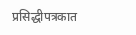प्रसिद्धीपत्रकात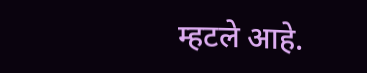म्हटले आहे.